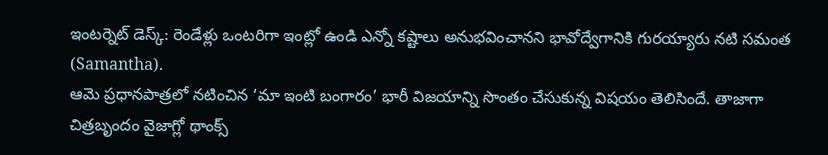ఇంటర్నెట్ డెస్క్: రెండేళ్లు ఒంటరిగా ఇంట్లో ఉండి ఎన్నో కష్టాలు అనుభవించానని భావోద్వేగానికి గురయ్యారు నటి సమంత (Samantha).
ఆమె ప్రధానపాత్రలో నటించిన ‘మా ఇంటి బంగారం’ భారీ విజయాన్ని సొంతం చేసుకున్న విషయం తెలిసిందే. తాజాగా చిత్రబృందం వైజాగ్లో థాంక్స్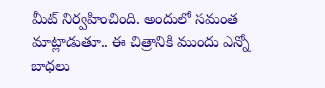మీట్ నిర్వహించింది. అందులో సమంత మాట్లాడుతూ.. ఈ చిత్రానికి ముందు ఎన్నో బాధలు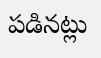పడినట్లు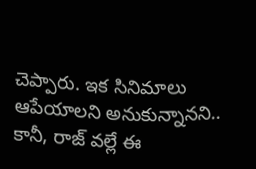చెప్పారు. ఇక సినిమాలు ఆపేయాలని అనుకున్నానని.. కానీ, రాజ్ వల్లే ఈ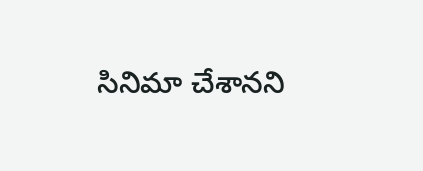సినిమా చేశానని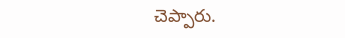చెప్పారు.